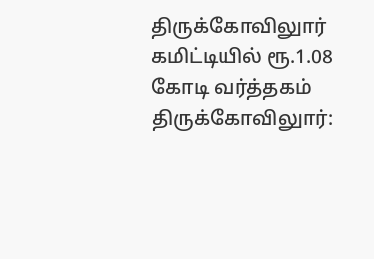திருக்கோவிலுார் கமிட்டியில் ரூ.1.08 கோடி வர்த்தகம்
திருக்கோவிலுார்: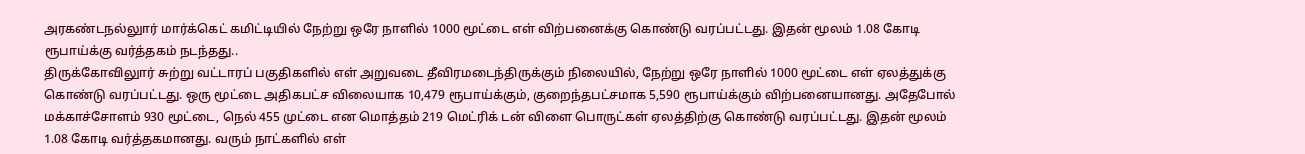அரகண்டநல்லுார் மார்க்கெட் கமிட்டியில் நேற்று ஒரே நாளில் 1000 மூட்டை எள் விற்பனைக்கு கொண்டு வரப்பட்டது. இதன் மூலம் 1.08 கோடி ரூபாய்க்கு வர்த்தகம் நடந்தது..
திருக்கோவிலுார் சுற்று வட்டாரப் பகுதிகளில் எள் அறுவடை தீவிரமடைந்திருக்கும் நிலையில், நேற்று ஒரே நாளில் 1000 மூட்டை எள் ஏலத்துக்கு கொண்டு வரப்பட்டது. ஒரு மூட்டை அதிகபட்ச விலையாக 10,479 ரூபாய்க்கும், குறைந்தபட்சமாக 5,590 ரூபாய்க்கும் விற்பனையானது. அதேபோல் மக்காச்சோளம் 930 மூட்டை, நெல் 455 முட்டை என மொத்தம் 219 மெட்ரிக் டன் விளை பொருட்கள் ஏலத்திற்கு கொண்டு வரப்பட்டது. இதன் மூலம் 1.08 கோடி வர்த்தகமானது. வரும் நாட்களில் எள்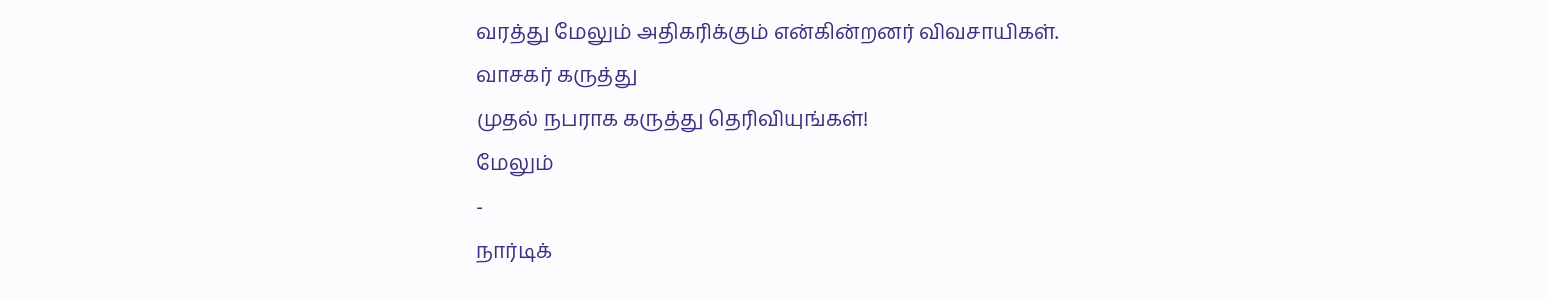வரத்து மேலும் அதிகரிக்கும் என்கின்றனர் விவசாயிகள்.
வாசகர் கருத்து
முதல் நபராக கருத்து தெரிவியுங்கள்!
மேலும்
-
நார்டிக்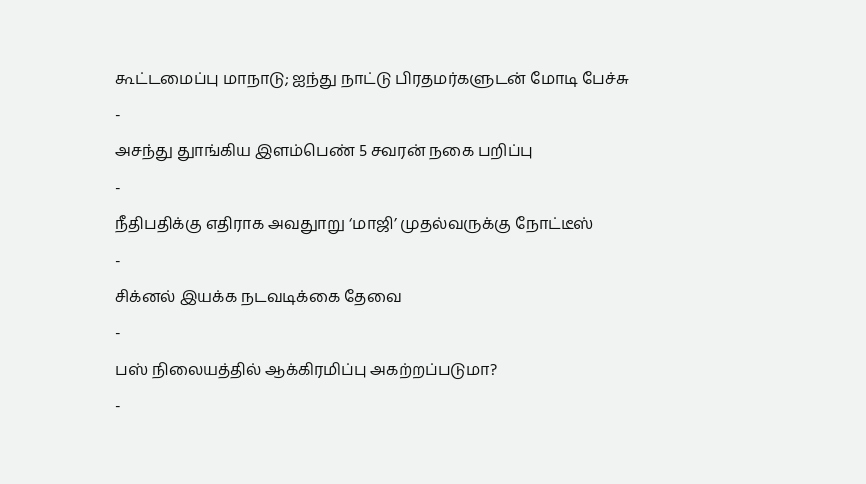கூட்டமைப்பு மாநாடு; ஐந்து நாட்டு பிரதமர்களுடன் மோடி பேச்சு
-
அசந்து துாங்கிய இளம்பெண் 5 சவரன் நகை பறிப்பு
-
நீதிபதிக்கு எதிராக அவதுாறு ‘மாஜி’ முதல்வருக்கு நோட்டீஸ்
-
சிக்னல் இயக்க நடவடிக்கை தேவை
-
பஸ் நிலையத்தில் ஆக்கிரமிப்பு அகற்றப்படுமா?
-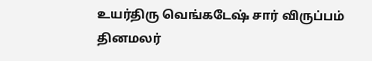உயர்திரு வெங்கடேஷ் சார் விருப்பம் தினமலர்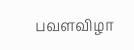பவளவிழா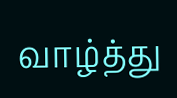வாழ்த்து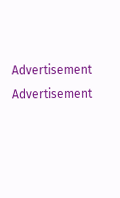Advertisement
Advertisement